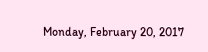Monday, February 20, 2017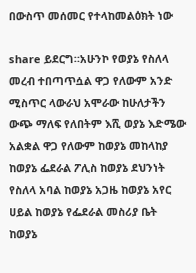በውስጥ መሰመር የተላከመልዕክት ነው

share ይደርግ።አሁንኮ የወያኔ የስለላ መረብ ተበጣጥሷል ዋጋ የለውም አንድ ሚስጥር ላውራህ አሞራው ከሁለታችን ውጭ ማለፍ የለበትም እሺ ወያኔ እድሜው አልቋል ዋጋ የለውም ከወያኔ መከላከያ ከወያኔ ፌደራል ፖሊስ ከወያኔ ደህንነት የስለላ አባል ከወያኔ አጋዜ ከወያኔ አየር ሀይል ከወያኔ የፌደራል መስሪያ ቤት ከወያኔ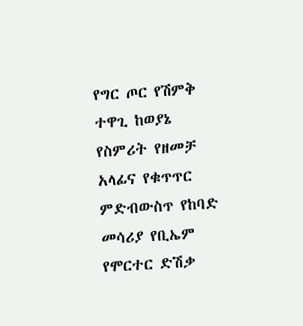የግር ጦር የሽምቅ ተዋጊ ከወያኔ የስምሪት የዘመቻ አላፊና የቁጥጥር ምድብውስጥ የከባድ መሳሪያ የቢኤም የሞርተር ድሽቃ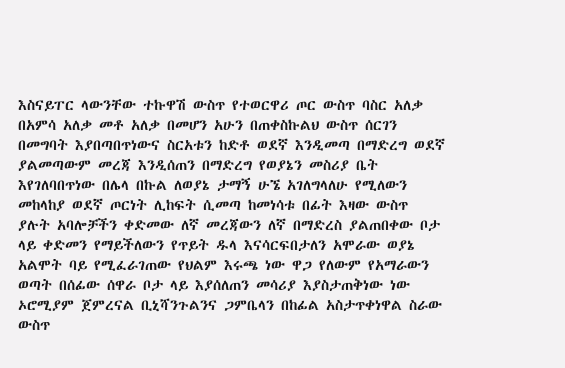እስናይፐር ላውንቸው ተኩዋሽ ውስጥ የተወርዋሪ ጦር ውስጥ ባስር አለቃ በአምሳ አለቃ መቶ አለቃ በመሆን አሁን በጠቀስኩልህ ውስጥ ሰርገን በመግባት እያበጣበጥነውና ስርአቱን ከድቶ ወደኛ እንዲመጣ በማድረግ ወደኛ ያልመጣውም መረጃ እንዲሰጠን በማድረግ የወያኔን መስሪያ ቤት እየገለባበጥነው በሌላ በኩል ለወያኔ ታማኝ ሁኜ አገለግላለሁ የሚለውን መከላከያ ወደኛ ጦርነት ሊከፍት ሲመጣ ከመነሳቱ በፊት እዛው ውስጥ ያሉት አባሎቻችን ቀድመው ለኛ መረጃውን ለኛ በማድረስ ያልጠበቀው ቦታ ላይ ቀድመን የማይችለውን የጥይት ዱላ እናሳርፍበታለን አሞራው ወያኔ አልሞት ባይ የሚፈራገጠው የህልም እሩጫ ነው ዋጋ የለውም የአማራውን ወጣት በሰፊው ሰዋራ ቦታ ላይ እያሰለጠን መሳሪያ እያስታጠቅነው ነው ኦሮሚያም ጀምረናል ቢኒሻንጉልንና ጋምቤላን በከፊል አስታጥቀነዋል ስራው ውስጥ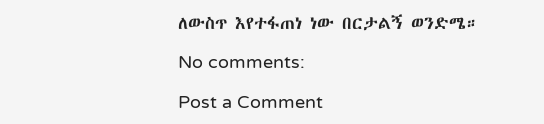ለውስጥ እየተፋጠነ ነው በርታልኝ ወንድሜ።

No comments:

Post a Comment